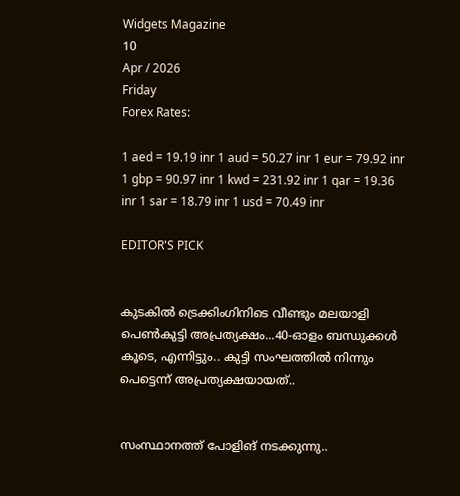Widgets Magazine
10
Apr / 2026
Friday
Forex Rates:

1 aed = 19.19 inr 1 aud = 50.27 inr 1 eur = 79.92 inr 1 gbp = 90.97 inr 1 kwd = 231.92 inr 1 qar = 19.36 inr 1 sar = 18.79 inr 1 usd = 70.49 inr

EDITOR'S PICK


കുടകിൽ ട്രെക്കിംഗിനിടെ വീണ്ടും മലയാളി പെൺകുട്ടി അപ്രത്യക്ഷം...40-ഓളം ബന്ധുക്കൾ കൂടെ, എന്നിട്ടും.. കുട്ടി സംഘത്തില്‍ നിന്നും പെട്ടെന്ന് അപ്രത്യക്ഷയായത്..


സംസ്ഥാനത്ത് പോളിങ് നടക്കുന്നു..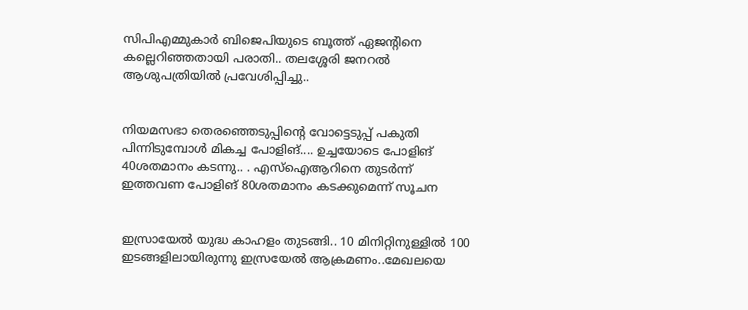സിപിഎമ്മുകാർ ബിജെപിയുടെ ബൂത്ത് ഏജന്റിനെ കല്ലെറിഞ്ഞതായി പരാതി.. തലശ്ശേരി ജനറൽ ആശുപത്രിയിൽ പ്രവേശിപ്പിച്ചു..


നിയമസഭാ തെരഞ്ഞെടുപ്പിന്‍റെ വോട്ടെടുപ്പ് പകുതി പിന്നിടുമ്പോള്‍ മികച്ച പോളിങ്.... ഉച്ചയോടെ പോളിങ് 40ശതമാനം കടന്നു.. . എസ്ഐആറിനെ തുടര്‍ന്ന് ഇത്തവണ പോളിങ് 80ശതമാനം കടക്കുമെന്ന് സൂചന


ഇസ്രായേൽ യുദ്ധ കാഹളം തുടങ്ങി.. 10 മിനിറ്റിനുള്ളില്‍ 100 ഇടങ്ങളിലായിരുന്നു ഇസ്രയേല്‍ ആക്രമണം..മേഖലയെ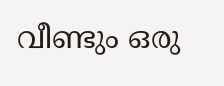വീണ്ടും ഒരു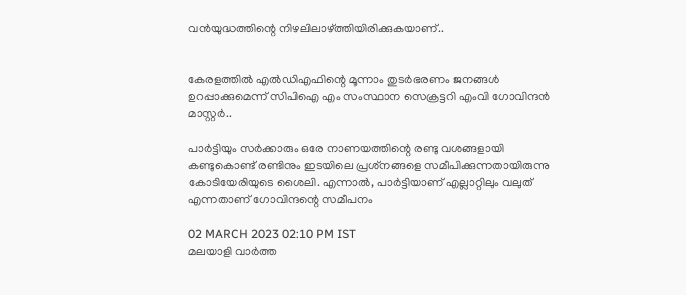വന്‍യുദ്ധത്തിന്റെ നിഴലിലാഴ്ത്തിയിരിക്കുകയാണ്..


കേരളത്തിൽ എൽഡിഎഫിന്റെ മൂന്നാം തുടർഭരണം ജനങ്ങൾ ഉറപ്പാക്കുമെന്ന് സിപിഐ എം സംസ്ഥാന സെക്രട്ടറി എംവി ഗോവിന്ദൻ മാസ്റ്റർ..

പാര്‍ട്ടിയും സര്‍ക്കാരും ഒരേ നാണയത്തിന്റെ രണ്ടു വശങ്ങളായി കണ്ടുകൊണ്ട് രണ്ടിനും ഇടയിലെ പ്രശ്‌നങ്ങളെ സമീപിക്കുന്നതായിരുന്നു കോടിയേരിയുടെ ശൈലി. എന്നാല്‍, പാര്‍ട്ടിയാണ് എല്ലാറ്റിലും വലുത് എന്നതാണ് ഗോവിന്ദന്റെ സമീപനം

02 MARCH 2023 02:10 PM IST
മലയാളി വാര്‍ത്ത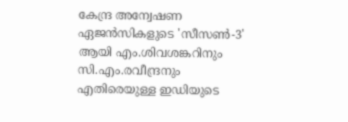കേന്ദ്ര അന്വേഷണ ഏജന്‍സികളുടെ 'സീസണ്‍-3' ആയി എം.ശിവശങ്കറിനും സി.എം.രവീന്ദ്രനും എതിരെയുള്ള ഇഡിയുടെ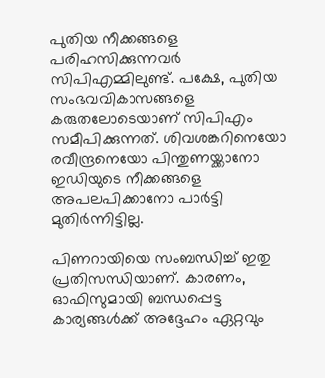പുതിയ നീക്കങ്ങളെ പരിഹസിക്കുന്നവര്‍ സിപിഎമ്മിലുണ്ട്. പക്ഷേ, പുതിയ സംഭവവികാസങ്ങളെ കരുതലോടെയാണ് സിപിഎം സമീപിക്കുന്നത്. ശിവശങ്കറിനെയോ രവീന്ദ്രനെയോ പിന്തുണയ്ക്കാനോ ഇഡിയുടെ നീക്കങ്ങളെ അപലപിക്കാനോ പാര്‍ട്ടി മുതിര്‍ന്നിട്ടില്ല.

പിണറായിയെ സംബന്ധിച്ച് ഇതു പ്രതിസന്ധിയാണ്. കാരണം, ഓഫിസുമായി ബന്ധപ്പെട്ട കാര്യങ്ങള്‍ക്ക് അദ്ദേഹം ഏറ്റവും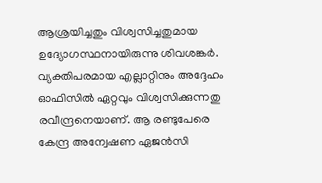ആശ്രയിച്ചതും വിശ്വസിച്ചതുമായ ഉദ്യോഗസ്ഥനായിരുന്നു ശിവശങ്കര്‍. വ്യക്തിപരമായ എല്ലാറ്റിനും അദ്ദേഹം ഓഫിസില്‍ ഏറ്റവും വിശ്വസിക്കുന്നതു രവീന്ദ്രനെയാണ്. ആ രണ്ടുപേരെ കേന്ദ്ര അന്വേഷണ ഏജന്‍സി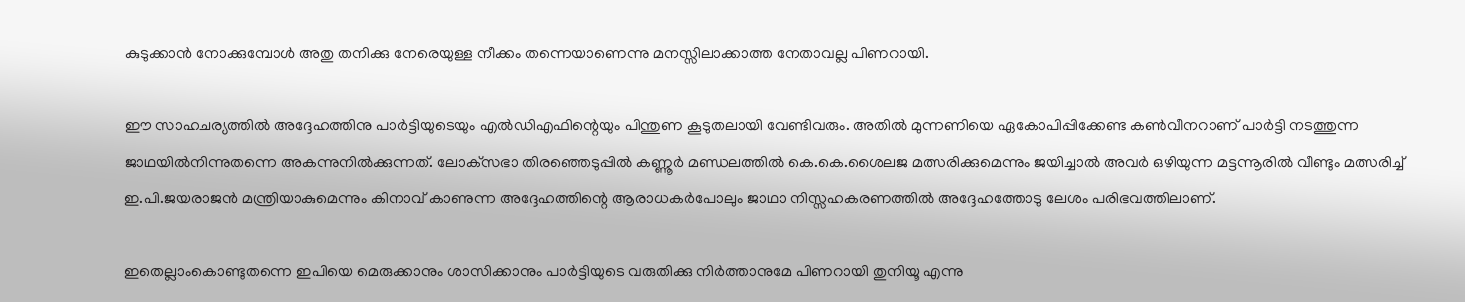കുടുക്കാന്‍ നോക്കുമ്പോള്‍ അതു തനിക്കു നേരെയുള്ള നീക്കം തന്നെയാണെന്നു മനസ്സിലാക്കാത്ത നേതാവല്ല പിണറായി.

ഈ സാഹചര്യത്തില്‍ അദ്ദേഹത്തിനു പാര്‍ട്ടിയുടെയും എല്‍ഡിഎഫിന്റെയും പിന്തുണ കൂടുതലായി വേണ്ടിവരും. അതില്‍ മുന്നണിയെ ഏകോപിപ്പിക്കേണ്ട കണ്‍വീനറാണ് പാര്‍ട്ടി നടത്തുന്ന ജാഥയില്‍നിന്നുതന്നെ അകന്നുനില്‍ക്കുന്നത്. ലോക്‌സഭാ തിരഞ്ഞെടുപ്പില്‍ കണ്ണൂര്‍ മണ്ഡലത്തില്‍ കെ.കെ.ശൈലജ മത്സരിക്കുമെന്നും ജയിച്ചാല്‍ അവര്‍ ഒഴിയുന്ന മട്ടന്നൂരില്‍ വീണ്ടും മത്സരിച്ച് ഇ.പി.ജയരാജന്‍ മന്ത്രിയാകുമെന്നും കിനാവ് കാണുന്ന അദ്ദേഹത്തിന്റെ ആരാധകര്‍പോലും ജാഥാ നിസ്സഹകരണത്തില്‍ അദ്ദേഹത്തോടു ലേശം പരിഭവത്തിലാണ്.

ഇതെല്ലാംകൊണ്ടുതന്നെ ഇപിയെ മെരുക്കാനും ശാസിക്കാനും പാര്‍ട്ടിയുടെ വരുതിക്കു നിര്‍ത്താനുമേ പിണറായി തുനിയൂ എന്നു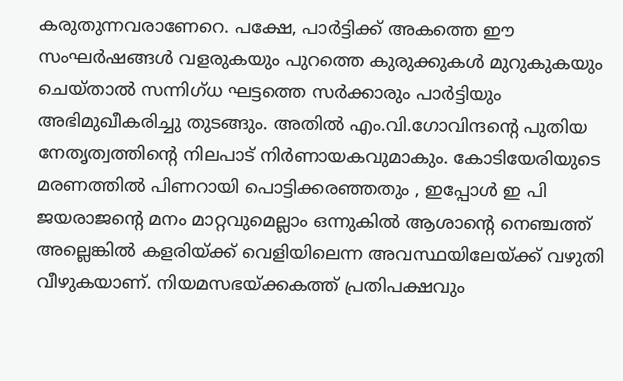കരുതുന്നവരാണേറെ. പക്ഷേ, പാര്‍ട്ടിക്ക് അകത്തെ ഈ സംഘര്‍ഷങ്ങള്‍ വളരുകയും പുറത്തെ കുരുക്കുകള്‍ മുറുകുകയും ചെയ്താല്‍ സന്നിഗ്ധ ഘട്ടത്തെ സര്‍ക്കാരും പാര്‍ട്ടിയും അഭിമുഖീകരിച്ചു തുടങ്ങും. അതില്‍ എം.വി.ഗോവിന്ദന്റെ പുതിയ നേതൃത്വത്തിന്റെ നിലപാട് നിര്‍ണായകവുമാകും. കോടിയേരിയുടെ മരണത്തില്‍ പിണറായി പൊട്ടിക്കരഞ്ഞതും , ഇപ്പോള്‍ ഇ പി ജയരാജന്റെ മനം മാറ്റവുമെല്ലാം ഒന്നുകില്‍ ആശാന്റെ നെഞ്ചത്ത് അല്ലെങ്കില്‍ കളരിയ്ക്ക് വെളിയിലെന്ന അവസ്ഥയിലേയ്ക്ക് വഴുതി വീഴുകയാണ്. നിയമസഭയ്ക്കകത്ത് പ്രതിപക്ഷവും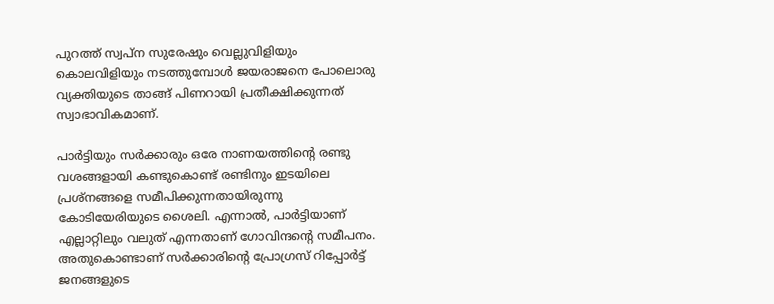പുറത്ത് സ്വപ്‌ന സുരേഷും വെല്ലുവിളിയും കൊലവിളിയും നടത്തുമ്പോള്‍ ജയരാജനെ പോലൊരു വ്യക്തിയുടെ താങ്ങ് പിണറായി പ്രതീക്ഷിക്കുന്നത് സ്വാഭാവികമാണ്.

പാര്‍ട്ടിയും സര്‍ക്കാരും ഒരേ നാണയത്തിന്റെ രണ്ടു വശങ്ങളായി കണ്ടുകൊണ്ട് രണ്ടിനും ഇടയിലെ പ്രശ്‌നങ്ങളെ സമീപിക്കുന്നതായിരുന്നു കോടിയേരിയുടെ ശൈലി. എന്നാല്‍, പാര്‍ട്ടിയാണ് എല്ലാറ്റിലും വലുത് എന്നതാണ് ഗോവിന്ദന്റെ സമീപനം. അതുകൊണ്ടാണ് സര്‍ക്കാരിന്റെ പ്രോഗ്രസ് റിപ്പോര്‍ട്ട് ജനങ്ങളുടെ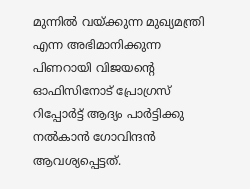മുന്നില്‍ വയ്ക്കുന്ന മുഖ്യമന്ത്രി എന്ന അഭിമാനിക്കുന്ന പിണറായി വിജയന്റെ ഓഫിസിനോട് പ്രോഗ്രസ് റിപ്പോര്‍ട്ട് ആദ്യം പാര്‍ട്ടിക്കു നല്‍കാന്‍ ഗോവിന്ദന്‍ ആവശ്യപ്പെട്ടത്.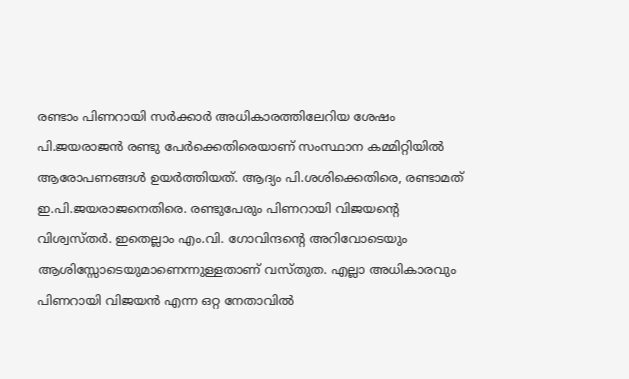രണ്ടാം പിണറായി സര്‍ക്കാര്‍ അധികാരത്തിലേറിയ ശേഷം പി.ജയരാജന്‍ രണ്ടു പേര്‍ക്കെതിരെയാണ് സംസ്ഥാന കമ്മിറ്റിയില്‍ ആരോപണങ്ങള്‍ ഉയര്‍ത്തിയത്. ആദ്യം പി.ശശിക്കെതിരെ, രണ്ടാമത് ഇ.പി.ജയരാജനെതിരെ. രണ്ടുപേരും പിണറായി വിജയന്റെ വിശ്വസ്തര്‍. ഇതെല്ലാം എം.വി. ഗോവിന്ദന്റെ അറിവോടെയും ആശിസ്സോടെയുമാണെന്നുള്ളതാണ് വസ്തുത. എല്ലാ അധികാരവും പിണറായി വിജയന്‍ എന്ന ഒറ്റ നേതാവില്‍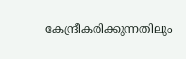കേന്ദ്രീകരിക്കുന്നതിലും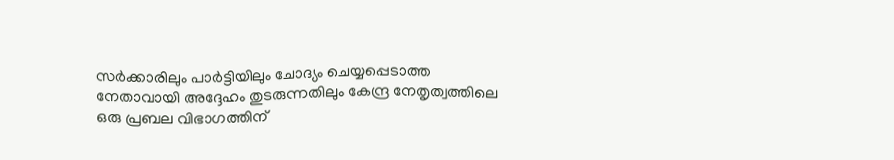സര്‍ക്കാരിലും പാര്‍ട്ടിയിലും ചോദ്യം ചെയ്യപ്പെടാത്ത നേതാവായി അദ്ദേഹം തുടരുന്നതിലും കേന്ദ്ര നേതൃത്വത്തിലെ ഒരു പ്രബല വിഭാഗത്തിന്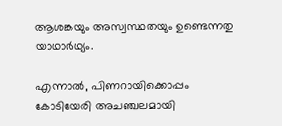ആശങ്കയും അസ്വസ്ഥതയും ഉണ്ടെന്നതു യാഥാര്‍ഥ്യം.

എന്നാല്‍, പിണറായിക്കൊപ്പം കോടിയേരി അചഞ്ചലമായി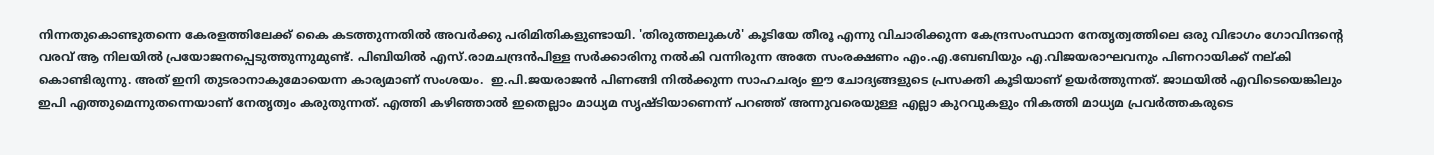നിന്നതുകൊണ്ടുതന്നെ കേരളത്തിലേക്ക് കൈ കടത്തുന്നതില്‍ അവര്‍ക്കു പരിമിതികളുണ്ടായി. 'തിരുത്തലുകള്‍' കൂടിയേ തീരൂ എന്നു വിചാരിക്കുന്ന കേന്ദ്രസംസ്ഥാന നേതൃത്വത്തിലെ ഒരു വിഭാഗം ഗോവിന്ദന്റെ വരവ് ആ നിലയില്‍ പ്രയോജനപ്പെടുത്തുന്നുമുണ്ട്. പിബിയില്‍ എസ്.രാമചന്ദ്രന്‍പിള്ള സര്‍ക്കാരിനു നല്‍കി വന്നിരുന്ന അതേ സംരക്ഷണം എം.എ.ബേബിയും എ.വിജയരാഘവനും പിണറായിക്ക് നല്കി കൊണ്ടിരുന്നു. അത് ഇനി തുടരാനാകുമോയെന്ന കാര്യമാണ് സംശയം.  ഇ.പി.ജയരാജന്‍ പിണങ്ങി നില്‍ക്കുന്ന സാഹചര്യം ഈ ചോദ്യങ്ങളുടെ പ്രസക്തി കൂടിയാണ് ഉയര്‍ത്തുന്നത്. ജാഥയില്‍ എവിടെയെങ്കിലും ഇപി എത്തുമെന്നുതന്നെയാണ് നേതൃത്വം കരുതുന്നത്. എത്തി കഴിഞ്ഞാല്‍ ഇതെല്ലാം മാധ്യമ സൃഷ്ടിയാണെന്ന് പറഞ്ഞ് അന്നുവരെയുള്ള എല്ലാ കുറവുകളും നികത്തി മാധ്യമ പ്രവര്‍ത്തകരുടെ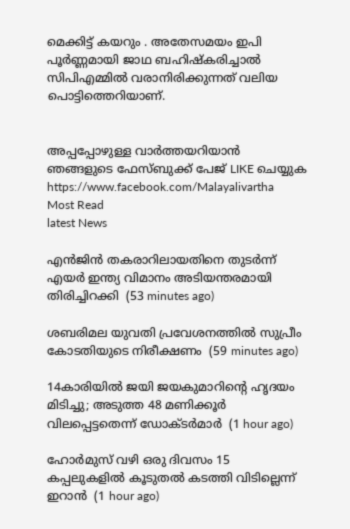മെക്കിട്ട് കയറും . അതേസമയം ഇപി പൂര്‍ണ്ണമായി ജാഥ ബഹിഷ്‌കരിച്ചാല്‍ സിപിഎമ്മില്‍ വരാനിരിക്കുന്നത് വലിയ പൊട്ടിത്തെറിയാണ്.


അപ്പപ്പോഴുള്ള വാര്‍ത്തയറിയാന്‍ ഞങ്ങളുടെ ഫേസ്‌ബുക്ക്‌ പേജ് LIKE ചെയ്യുക
https://www.facebook.com/Malayalivartha
Most Read
latest News

എന്‍ജിന്‍ തകരാറിലായതിനെ തുടര്‍ന്ന് എയര്‍ ഇന്ത്യ വിമാനം അടിയന്തരമായി തിരിച്ചിറക്കി  (53 minutes ago)

ശബരിമല യുവതി പ്രവേശനത്തില്‍ സുപ്രീം കോടതിയുടെ നിരീക്ഷണം  (59 minutes ago)

14കാരിയില്‍ ജയി ജയകുമാറിന്റെ ഹൃദയം മിടിച്ചു; അടുത്ത 48 മണിക്കൂര്‍ വിലപ്പെട്ടതെന്ന് ഡോക്ടര്‍മാര്‍  (1 hour ago)

ഹോര്‍മുസ് വഴി ഒരു ദിവസം 15 കപ്പലുകളില്‍ കൂടുതല്‍ കടത്തി വിടില്ലെന്ന് ഇറാന്‍  (1 hour ago)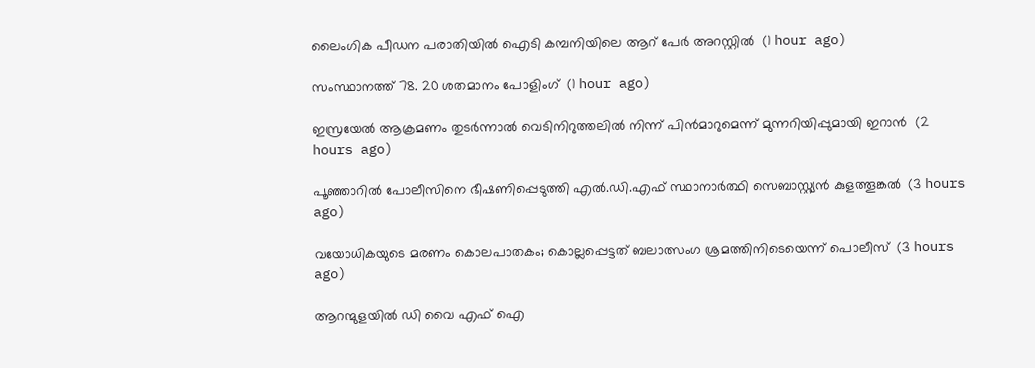ലൈംഗിക പീഡന പരാതിയില്‍ ഐടി കമ്പനിയിലെ ആറ് പേര്‍ അറസ്റ്റില്‍  (1 hour ago)

സംസ്ഥാനത്ത് 78. 20 ശതമാനം പോളിംഗ്  (1 hour ago)

ഇസ്രയേല്‍ ആക്രമണം തുടര്‍ന്നാല്‍ വെടിനിറുത്തലില്‍ നിന്ന് പിന്‍മാറുമെന്ന് മുന്നറിയിപ്പുമായി ഇറാന്‍  (2 hours ago)

പൂഞ്ഞാറില്‍ പോലീസിനെ ഭീഷണിപ്പെടുത്തി എല്‍.ഡി.എഫ് സ്ഥാനാര്‍ത്ഥി സെബാസ്റ്റ്യന്‍ കുളത്തൂങ്കല്‍  (3 hours ago)

വയോധികയുടെ മരണം കൊലപാതകം; കൊല്ലപ്പെട്ടത് ബലാത്സംഗ ശ്രമത്തിനിടെയെന്ന് പൊലീസ്  (3 hours ago)

ആറന്മുളയില്‍ ഡി വൈ എഫ് ഐ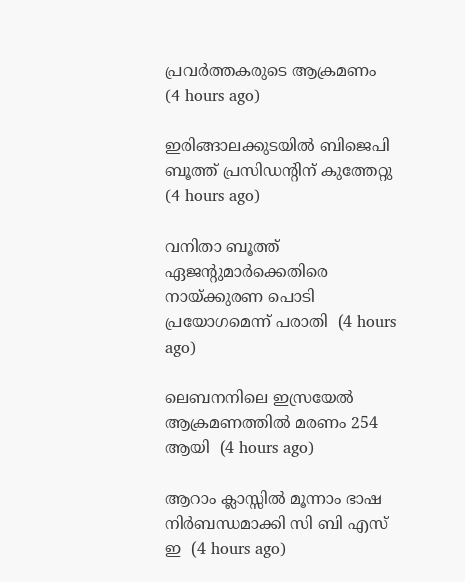പ്രവര്‍ത്തകരുടെ ആക്രമണം  (4 hours ago)

ഇരിങ്ങാലക്കുടയില്‍ ബിജെപി ബൂത്ത് പ്രസിഡന്റിന് കുത്തേറ്റു  (4 hours ago)

വനിതാ ബൂത്ത് ഏജന്റുമാര്‍ക്കെതിരെ നായ്ക്കുരണ പൊടി പ്രയോഗമെന്ന് പരാതി  (4 hours ago)

ലെബനനിലെ ഇസ്രയേല്‍ ആക്രമണത്തില്‍ മരണം 254 ആയി  (4 hours ago)

ആറാം ക്ലാസ്സില്‍ മൂന്നാം ഭാഷ നിര്‍ബന്ധമാക്കി സി ബി എസ് ഇ  (4 hours ago)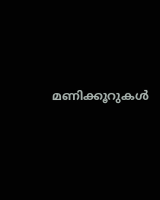മണിക്കൂറുകള്‍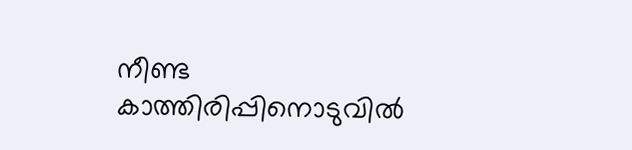നീണ്ട കാത്തിരിപ്പിനൊടുവില്‍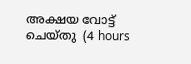അക്ഷയ വോട്ട് ചെയ്തു  (4 hours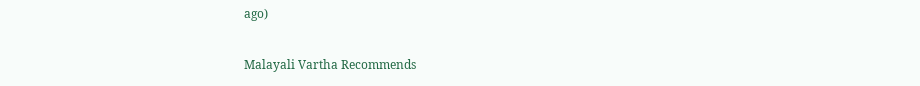ago)

Malayali Vartha Recommends